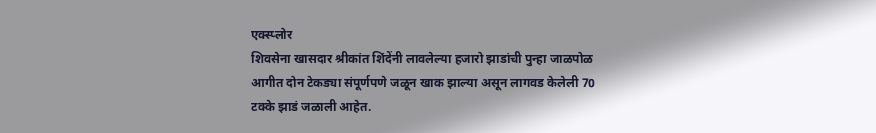एक्स्प्लोर
शिवसेना खासदार श्रीकांत शिंदेंनी लावलेल्या हजारो झाडांची पुन्हा जाळपोळ
आगीत दोन टेकड्या संपूर्णपणे जळून खाक झाल्या असून लागवड केलेली 70 टक्के झाडं जळाली आहेत.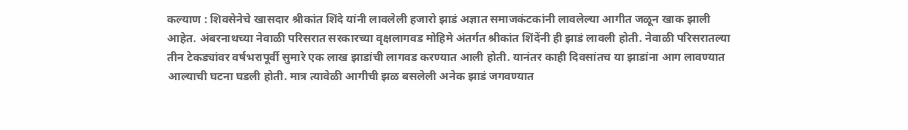कल्याण : शिवसेनेचे खासदार श्रीकांत शिंदे यांनी लावलेली हजारो झाडं अज्ञात समाजकंटकांनी लावलेल्या आगीत जळून खाक झाली आहेत. अंबरनाथच्या नेवाळी परिसरात सरकारच्या वृक्षलागवड मोहिमे अंतर्गत श्रीकांत शिंदेंनी ही झाडं लावली होती. नेवाळी परिसरातल्या तीन टेकड्यांवर वर्षभरापूर्वी सुमारे एक लाख झाडांची लागवड करण्यात आली होती. यानंतर काही दिवसांतच या झाडांना आग लावण्यात आल्याची घटना घडली होती. मात्र त्यावेळी आगीची झळ बसलेली अनेक झाडं जगवण्यात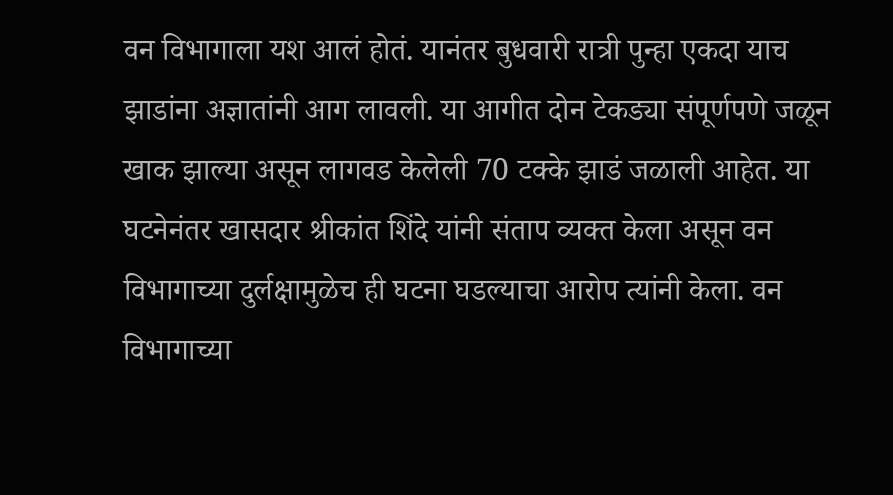वन विभागाला यश आलं होतं. यानंतर बुधवारी रात्री पुन्हा एकदा याच झाडांना अज्ञातांनी आग लावली. या आगीत दोन टेकड्या संपूर्णपणे जळून खाक झाल्या असून लागवड केलेली 70 टक्के झाडं जळाली आहेत. या घटनेनंतर खासदार श्रीकांत शिंदे यांनी संताप व्यक्त केला असून वन विभागाच्या दुर्लक्षामुळेच ही घटना घडल्याचा आरोप त्यांनी केला. वन विभागाच्या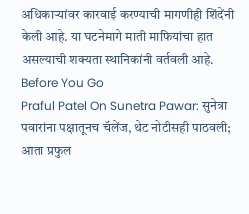अधिकाऱ्यांवर कारवाई करण्याची मागणीही शिंदेंनी केली आहे. या घटनेमागे माती माफियांचा हात असल्याची शक्यता स्थानिकांनी वर्तवली आहे.
Before You Go
Praful Patel On Sunetra Pawar: सुनेत्रा पवारांना पक्षातूनच चॅलेंज, थेट नोटीसही पाठवली; आता प्रफुल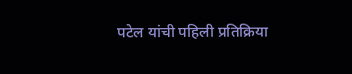पटेल यांची पहिली प्रतिक्रिया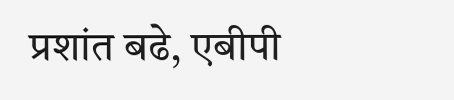प्रशांत बढे, एबीपी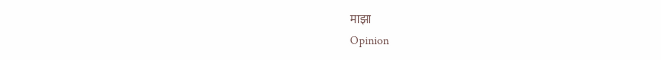माझा
Opinion